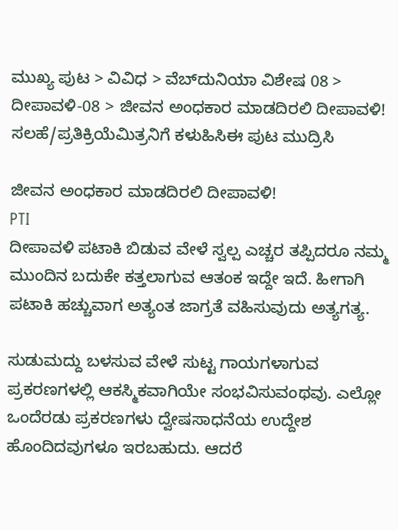ಮುಖ್ಯ ಪುಟ > ವಿವಿಧ > ವೆಬ್‌ದುನಿಯಾ ವಿಶೇಷ 08 > ದೀಪಾವಳಿ-08 > ಜೀವನ ಅಂಧಕಾರ ಮಾಡದಿರಲಿ ದೀಪಾವಳಿ!
ಸಲಹೆ/ಪ್ರತಿಕ್ರಿಯೆಮಿತ್ರನಿಗೆ ಕಳುಹಿಸಿಈ ಪುಟ ಮುದ್ರಿಸಿ

ಜೀವನ ಅಂಧಕಾರ ಮಾಡದಿರಲಿ ದೀಪಾವಳಿ!
PTI
ದೀಪಾವಳಿ ಪಟಾಕಿ ಬಿಡುವ ವೇಳೆ ಸ್ವಲ್ಪ ಎಚ್ಚರ ತಪ್ಪಿದರೂ ನಮ್ಮ ಮುಂದಿನ ಬದುಕೇ ಕತ್ತಲಾಗುವ ಆತಂಕ ಇದ್ದೇ ಇದೆ. ಹೀಗಾಗಿ ಪಟಾಕಿ ಹಚ್ಚುವಾಗ ಅತ್ಯಂತ ಜಾಗ್ರತೆ ವಹಿಸುವುದು ಅತ್ಯಗತ್ಯ.

ಸುಡುಮದ್ದು ಬಳಸುವ ವೇಳೆ ಸುಟ್ಟ ಗಾಯಗಳಾಗುವ ಪ್ರಕರಣಗಳಲ್ಲಿ ಆಕಸ್ಮಿಕವಾಗಿಯೇ ಸಂಭವಿಸುವಂಥವು. ಎಲ್ಲೋ ಒಂದೆರಡು ಪ್ರಕರಣಗಳು ದ್ವೇಷಸಾಧನೆಯ ಉದ್ದೇಶ ಹೊಂದಿದವುಗಳೂ ಇರಬಹುದು. ಆದರೆ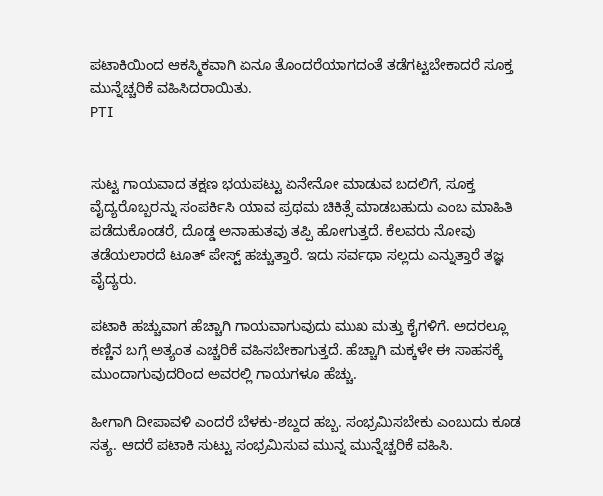ಪಟಾಕಿಯಿಂದ ಆಕಸ್ಮಿಕವಾಗಿ ಏನೂ ತೊಂದರೆಯಾಗದಂತೆ ತಡೆಗಟ್ಟಬೇಕಾದರೆ ಸೂಕ್ತ ಮುನ್ನೆಚ್ಚರಿಕೆ ವಹಿಸಿದರಾಯಿತು.
PTI


ಸುಟ್ಟ ಗಾಯವಾದ ತಕ್ಷಣ ಭಯಪಟ್ಟು ಏನೇನೋ ಮಾಡುವ ಬದಲಿಗೆ, ಸೂಕ್ತ ವೈದ್ಯರೊಬ್ಬರನ್ನು ಸಂಪರ್ಕಿಸಿ ಯಾವ ಪ್ರಥಮ ಚಿಕಿತ್ಸೆ ಮಾಡಬಹುದು ಎಂಬ ಮಾಹಿತಿ ಪಡೆದುಕೊಂಡರೆ, ದೊಡ್ಡ ಅನಾಹುತವು ತಪ್ಪಿ ಹೋಗುತ್ತದೆ. ಕೆಲವರು ನೋವು ತಡೆಯಲಾರದೆ ಟೂತ್ ಪೇಸ್ಟ್ ಹಚ್ಚುತ್ತಾರೆ. ಇದು ಸರ್ವಥಾ ಸಲ್ಲದು ಎನ್ನುತ್ತಾರೆ ತಜ್ಞ ವೈದ್ಯರು.

ಪಟಾಕಿ ಹಚ್ಚುವಾಗ ಹೆಚ್ಚಾಗಿ ಗಾಯವಾಗುವುದು ಮುಖ ಮತ್ತು ಕೈಗಳಿಗೆ. ಅದರಲ್ಲೂ ಕಣ್ಣಿನ ಬಗ್ಗೆ ಅತ್ಯಂತ ಎಚ್ಚರಿಕೆ ವಹಿಸಬೇಕಾಗುತ್ತದೆ. ಹೆಚ್ಚಾಗಿ ಮಕ್ಕಳೇ ಈ ಸಾಹಸಕ್ಕೆ ಮುಂದಾಗುವುದರಿಂದ ಅವರಲ್ಲಿ ಗಾಯಗಳೂ ಹೆಚ್ಚು.

ಹೀಗಾಗಿ ದೀಪಾವಳಿ ಎಂದರೆ ಬೆಳಕು-ಶಬ್ದದ ಹಬ್ಬ. ಸಂಭ್ರಮಿಸಬೇಕು ಎಂಬುದು ಕೂಡ ಸತ್ಯ. ಆದರೆ ಪಟಾಕಿ ಸುಟ್ಟು ಸಂಭ್ರಮಿಸುವ ಮುನ್ನ ಮುನ್ನೆಚ್ಚರಿಕೆ ವಹಿಸಿ.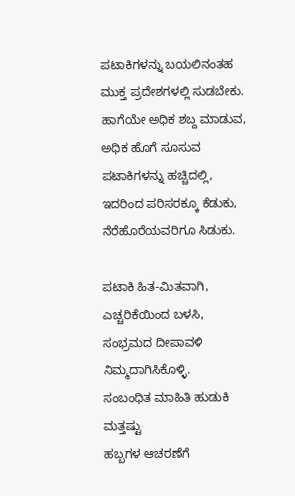ಪಟಾಕಿಗಳನ್ನು ಬಯಲಿನಂತಹ ಮುಕ್ತ ಪ್ರದೇಶಗಳಲ್ಲಿ ಸುಡಬೇಕು. ಹಾಗೆಯೇ ಅಧಿಕ ಶಬ್ದ ಮಾಡುವ, ಅಧಿಕ ಹೊಗೆ ಸೂಸುವ ಪಟಾಕಿಗಳನ್ನು ಹಚ್ಚಿದಲ್ಲಿ, ಇದರಿಂದ ಪರಿಸರಕ್ಕೂ ಕೆಡುಕು, ನೆರೆಹೊರೆಯವರಿಗೂ ಸಿಡುಕು.

ಪಟಾಕಿ ಹಿತ-ಮಿತವಾಗಿ, ಎಚ್ಚರಿಕೆಯಿಂದ ಬಳಸಿ, ಸಂಭ್ರಮದ ದೀಪಾವಳಿ ನಿಮ್ಮದಾಗಿಸಿಕೊಳ್ಳಿ.
ಸಂಬಂಧಿತ ಮಾಹಿತಿ ಹುಡುಕಿ
ಮತ್ತಷ್ಟು
ಹಬ್ಬಗಳ ಆಚರಣೆಗೆ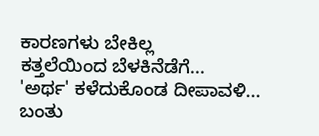ಕಾರಣಗಳು ಬೇಕಿಲ್ಲ
ಕತ್ತಲೆಯಿಂದ ಬೆಳಕಿನೆಡೆಗೆ...
'ಅರ್ಥ' ಕಳೆದುಕೊಂಡ ದೀಪಾವಳಿ...
ಬಂತು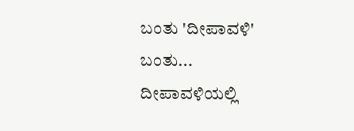ಬಂತು 'ದೀಪಾವಳಿ' ಬಂತು...
ದೀಪಾವಳಿಯಲ್ಲಿ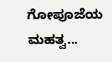ಗೋಪೂಜೆಯ ಮಹತ್ವ...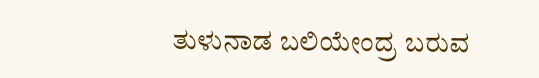ತುಳುನಾಡ ಬಲಿಯೇಂದ್ರ ಬರುವ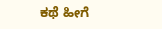ಕಥೆ ಹೀಗೆ